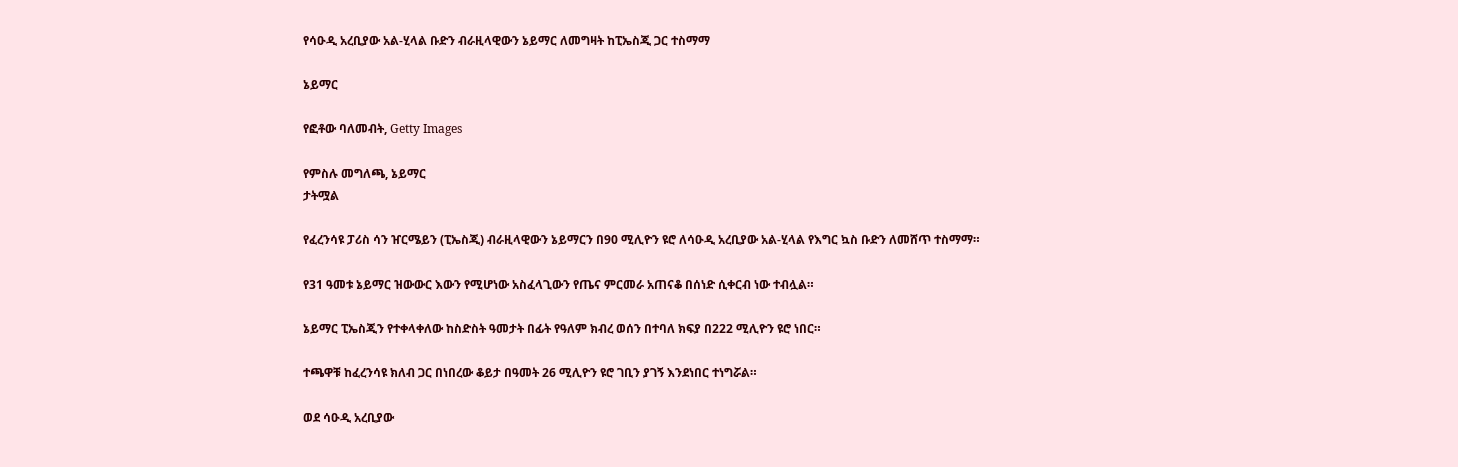የሳዑዲ አረቢያው አል-ሂላል ቡድን ብራዚላዊውን ኔይማር ለመግዛት ከፒኤስጂ ጋር ተስማማ

ኔይማር

የፎቶው ባለመብት, Getty Images

የምስሉ መግለጫ, ኔይማር
ታትሟል

የፈረንሳዩ ፓሪስ ሳን ዠርሜይን (ፒኤስጂ) ብራዚላዊውን ኔይማርን በ90 ሚሊዮን ዩሮ ለሳዑዲ አረቢያው አል-ሂላል የእግር ኳስ ቡድን ለመሸጥ ተስማማ።

የ31 ዓመቱ ኔይማር ዝውውር እውን የሚሆነው አስፈላጊውን የጤና ምርመራ አጠናቆ በሰነድ ሲቀርብ ነው ተብሏል።

ኔይማር ፒኤስጂን የተቀላቀለው ከስድስት ዓመታት በፊት የዓለም ክብረ ወሰን በተባለ ክፍያ በ222 ሚሊዮን ዩሮ ነበር።

ተጫዋቹ ከፈረንሳዩ ክለብ ጋር በነበረው ቆይታ በዓመት 26 ሚሊዮን ዩሮ ገቢን ያገኝ እንደነበር ተነግሯል።

ወደ ሳዑዲ አረቢያው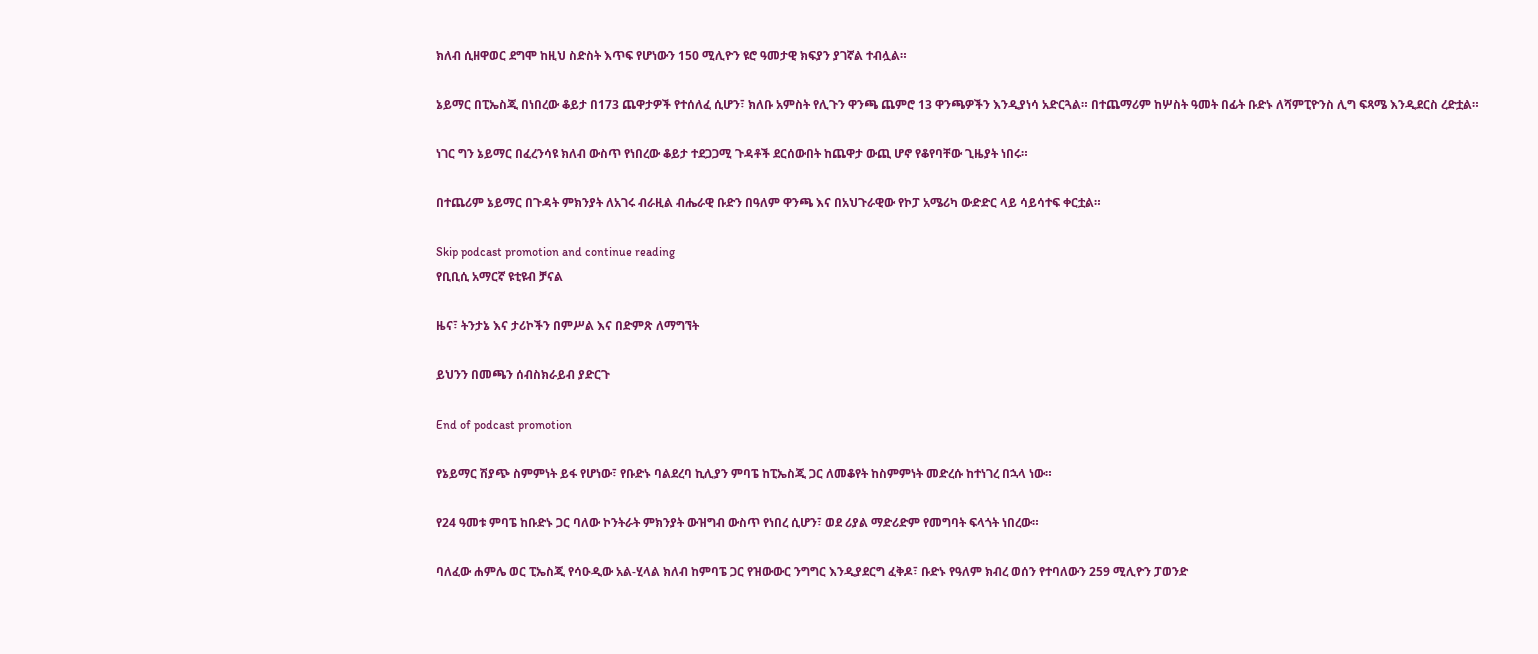ክለብ ሲዘዋወር ደግሞ ከዚህ ስድስት እጥፍ የሆነውን 150 ሚሊዮን ዩሮ ዓመታዊ ክፍያን ያገኛል ተብሏል።

ኔይማር በፒኤስጂ በነበረው ቆይታ በ173 ጨዋታዎች የተሰለፈ ሲሆን፣ ክለቡ አምስት የሊጉን ዋንጫ ጨምሮ 13 ዋንጫዎችን እንዲያነሳ አድርጓል። በተጨማሪም ከሦስት ዓመት በፊት ቡድኑ ለሻምፒዮንስ ሊግ ፍጻሜ እንዲደርስ ረድቷል።

ነገር ግን ኔይማር በፈረንሳዩ ክለብ ውስጥ የነበረው ቆይታ ተደጋጋሚ ጉዳቶች ደርሰውበት ከጨዋታ ውጪ ሆኖ የቆየባቸው ጊዜያት ነበሩ።

በተጨሪም ኔይማር በጉዳት ምክንያት ለአገሩ ብራዚል ብሔራዊ ቡድን በዓለም ዋንጫ እና በአህጉራዊው የኮፓ አሜሪካ ውድድር ላይ ሳይሳተፍ ቀርቷል።

Skip podcast promotion and continue reading
የቢቢሲ አማርኛ ዩቲዩብ ቻናል

ዜና፣ ትንታኔ እና ታሪኮችን በምሥል እና በድምጽ ለማግኘት

ይህንን በመጫን ሰብስክራይብ ያድርጉ

End of podcast promotion

የኔይማር ሽያጭ ስምምነት ይፋ የሆነው፣ የቡድኑ ባልደረባ ኪሊያን ምባፔ ከፒኤስጂ ጋር ለመቆየት ከስምምነት መድረሱ ከተነገረ በኋላ ነው።

የ24 ዓመቱ ምባፔ ከቡድኑ ጋር ባለው ኮንትራት ምክንያት ውዝግብ ውስጥ የነበረ ሲሆን፣ ወደ ሪያል ማድሪድም የመግባት ፍላጎት ነበረው።

ባለፈው ሐምሌ ወር ፒኤስጂ የሳዑዲው አል-ሂላል ክለብ ከምባፔ ጋር የዝውውር ንግግር እንዲያደርግ ፈቅዶ፣ ቡድኑ የዓለም ክብረ ወሰን የተባለውን 259 ሚሊዮን ፓወንድ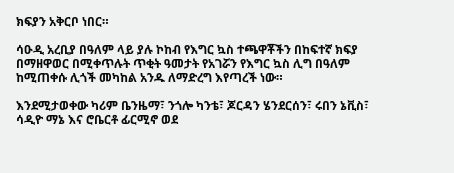ክፍያን አቅርቦ ነበር።

ሳዑዲ አረቢያ በዓለም ላይ ያሉ ኮከብ የእግር ኳስ ተጫዋቾችን በከፍተኛ ክፍያ በማዘዋወር በሚቀጥሉት ጥቂት ዓመታት የአገሯን የእግር ኳስ ሊግ በዓለም ከሚጠቀሱ ሊጎች መካከል አንዱ ለማድረግ እየጣረች ነው።

እንደሚታወቀው ካሪም ቤንዜማ፣ ንጎሎ ካንቴ፣ ጆርዳን ሄንደርሰን፣ ሩበን ኔቪስ፣ ሳዲዮ ማኔ እና ሮቤርቶ ፊርሚኖ ወደ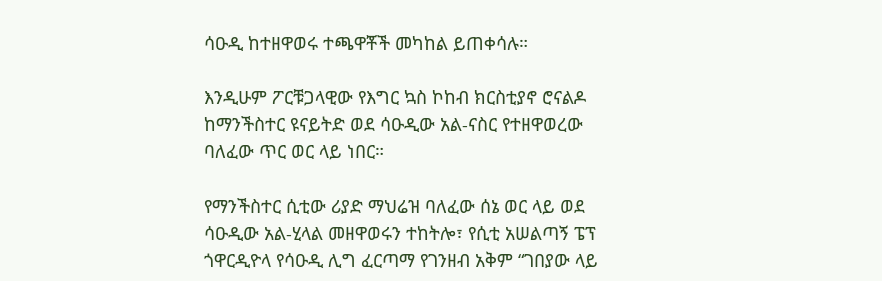ሳዑዲ ከተዘዋወሩ ተጫዋቾች መካከል ይጠቀሳሉ።

እንዲሁም ፖርቹጋላዊው የእግር ኳስ ኮከብ ክርስቲያኖ ሮናልዶ ከማንችስተር ዩናይትድ ወደ ሳዑዲው አል-ናስር የተዘዋወረው ባለፈው ጥር ወር ላይ ነበር።

የማንችስተር ሲቲው ሪያድ ማህሬዝ ባለፈው ሰኔ ወር ላይ ወደ ሳዑዲው አል-ሂላል መዘዋወሩን ተከትሎ፣ የሲቲ አሠልጣኝ ፔፕ ጎዋርዲዮላ የሳዑዲ ሊግ ፈርጣማ የገንዘብ አቅም “ገበያው ላይ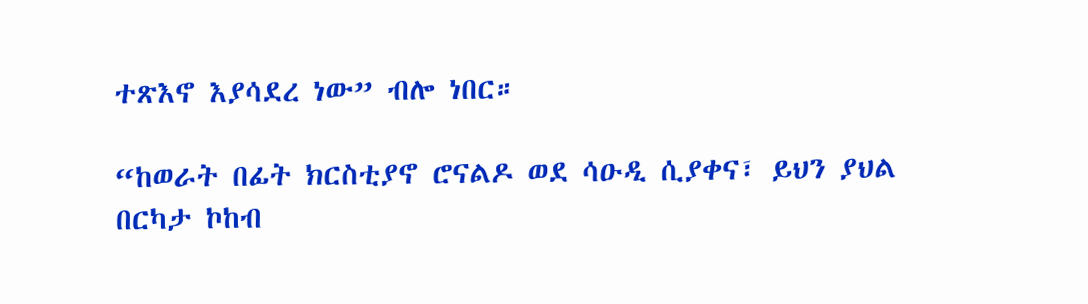ተጽእኖ እያሳደረ ነው” ብሎ ነበር።

“ከወራት በፊት ክርስቲያኖ ሮናልዶ ወደ ሳዑዲ ሲያቀና፣ ይህን ያህል በርካታ ኮከብ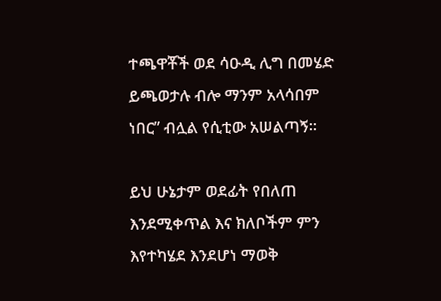ተጫዋቾች ወደ ሳዑዲ ሊግ በመሄድ ይጫወታሉ ብሎ ማንም አላሳበም ነበር” ብሏል የሲቲው አሠልጣኝ።

ይህ ሁኔታም ወደፊት የበለጠ እንደሚቀጥል እና ክለቦችም ምን እየተካሄደ እንደሆነ ማወቅ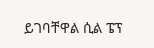ይገባቸዋል ሲል ፔፕ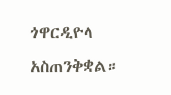ጎዋርዲዮላ አስጠንቅቋል።